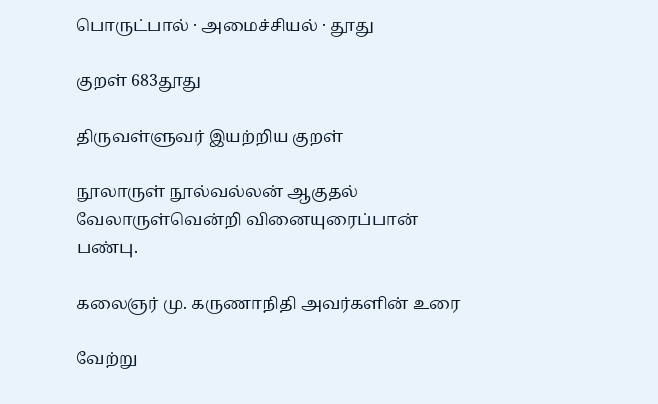பொருட்பால் · அமைச்சியல் · தூது

குறள் 683தூது

திருவள்ளுவர் இயற்றிய குறள்

நூலாருள் நூல்வல்லன் ஆகுதல் வேலாருள்வென்றி வினையுரைப்பான் பண்பு.

கலைஞர் மு. கருணாநிதி அவர்களின் உரை

வேற்று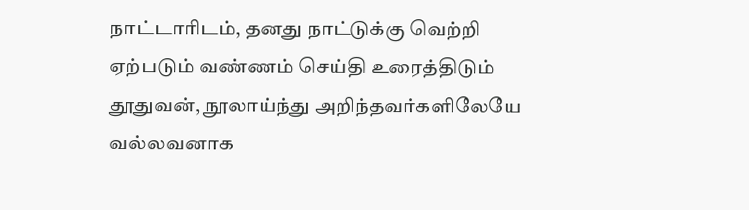நாட்டாரிடம், தனது நாட்டுக்கு வெற்றி ஏற்படும் வண்ணம் செய்தி உரைத்திடும் தூதுவன், நூலாய்ந்து அறிந்தவர்களிலேயே வல்லவனாக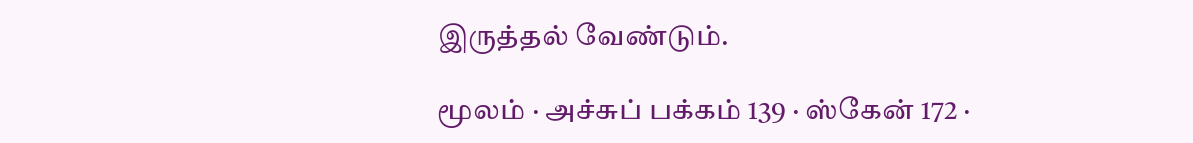இருத்தல் வேண்டும்.

மூலம் · அச்சுப் பக்கம் 139 · ஸ்கேன் 172 ·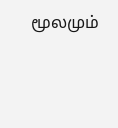மூலமும்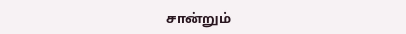சான்றும்